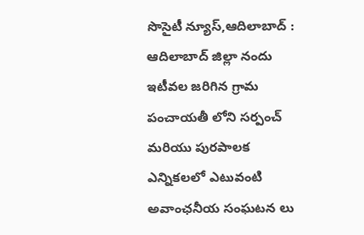సొసైటీ న్యూస్,ఆదిలాబాద్ : ఆదిలాబాద్ జిల్లా నందు ఇటీవల జరిగిన గ్రామ పంచాయతీ లోని సర్పంచ్ మరియు పురపాలక ఎన్నికలలో ఎటువంటి అవాంఛనీయ సంఘటన లు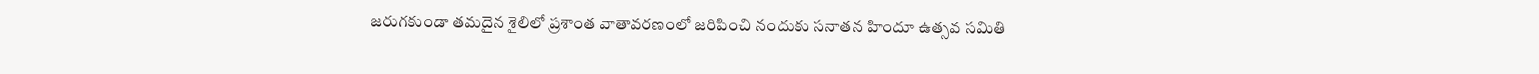జరుగకుండా తమదైన శైలిలో ప్రశాంత వాతావరణంలో జరిపించి నందుకు సనాతన హిందూ ఉత్సవ సమితి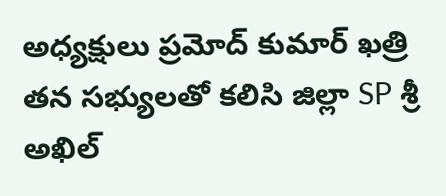అధ్యక్షులు ప్రమోద్ కుమార్ ఖత్రి తన సభ్యులతో కలిసి జిల్లా SP శ్రీ అఖిల్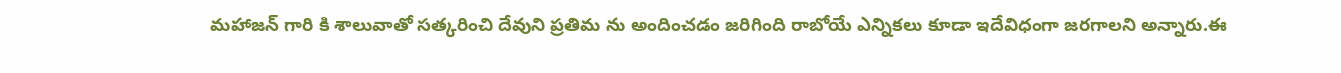మహాజన్ గారి కి శాలువాతో సత్కరించి దేవుని ప్రతిమ ను అందించడం జరిగింది రాబోయే ఎన్నికలు కూడా ఇదేవిధంగా జరగాలని అన్నారు.ఈ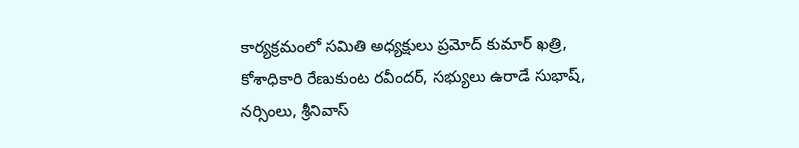కార్యక్రమంలో సమితి అధ్యక్షులు ప్రమోద్ కుమార్ ఖత్రి, కోశాధికారి రేణుకుంట రవీందర్, సభ్యులు ఉరాడే సుభాష్, నర్సింలు, శ్రీనివాస్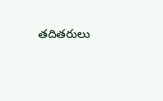తదితరులు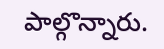పాల్గొన్నారు.